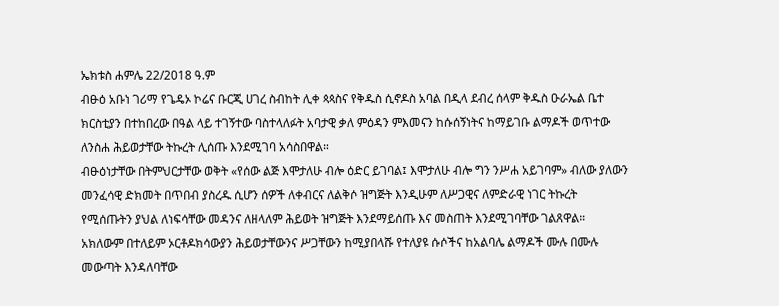ኤክቱስ ሐምሌ 22/2018 ዓ.ም
ብፁዕ አቡነ ገሪማ የጌዴኦ ኮሬና ቡርጂ ሀገረ ስብከት ሊቀ ጳጳስና የቅዱስ ሲኖዶስ አባል በዲላ ደብረ ሰላም ቅዱስ ዑራኤል ቤተ ክርስቲያን በተከበረው በዓል ላይ ተገኝተው ባስተላለፉት አባታዊ ቃለ ምዕዳን ምእመናን ከሱሰኝነትና ከማይገቡ ልማዶች ወጥተው ለንስሐ ሕይወታቸው ትኩረት ሊሰጡ እንደሚገባ አሳስበዋል።
ብፁዕነታቸው በትምህርታቸው ወቅት «የሰው ልጅ እሞታለሁ ብሎ ዕድር ይገባል፤ እሞታለሁ ብሎ ግን ንሥሐ አይገባም» ብለው ያለውን መንፈሳዊ ድክመት በጥበብ ያስረዱ ሲሆን ሰዎች ለቀብርና ለልቅሶ ዝግጅት እንዲሁም ለሥጋዊና ለምድራዊ ነገር ትኩረት የሚሰጡትን ያህል ለነፍሳቸው መዳንና ለዘላለም ሕይወት ዝግጅት እንደማይሰጡ እና መስጠት እንደሚገባቸው ገልጸዋል።
አክለውም በተለይም ኦርቶዶክሳውያን ሕይወታቸውንና ሥጋቸውን ከሚያበላሹ የተለያዩ ሱሶችና ከአልባሌ ልማዶች ሙሉ በሙሉ መውጣት እንዳለባቸው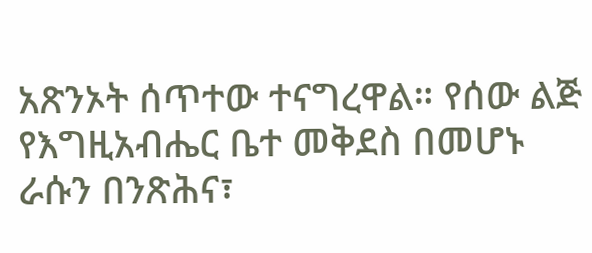አጽንኦት ሰጥተው ተናግረዋል። የሰው ልጅ የእግዚአብሔር ቤተ መቅደስ በመሆኑ ራሱን በንጽሕና፣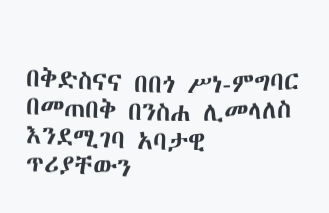በቅድስናና በበጎ ሥነ-ምግባር በመጠበቅ በንስሐ ሊመላለስ እንደሚገባ አባታዊ ጥሪያቸውን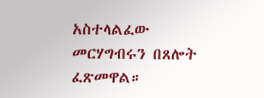አስተላልፈው መርሃግብሩን በጸሎት ፈጽመዋል።